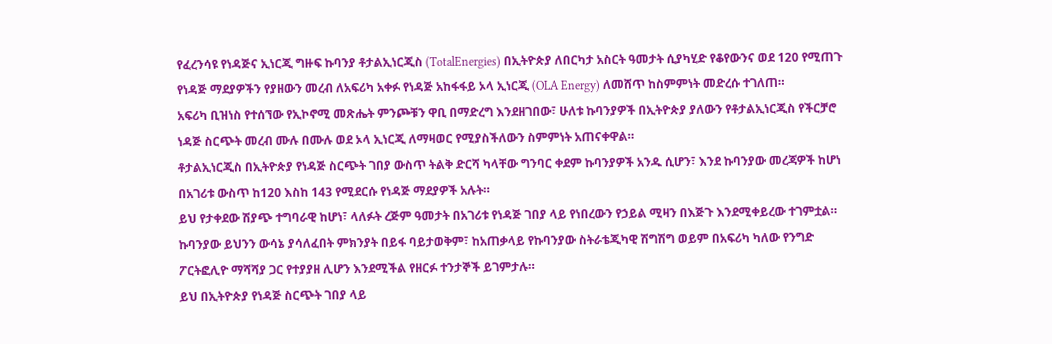የፈረንሳዩ የነዳጅና ኢነርጂ ግዙፍ ኩባንያ ቶታልኢነርጂስ (TotalEnergies) በኢትዮጵያ ለበርካታ አስርት ዓመታት ሲያካሂድ የቆየውንና ወደ 120 የሚጠጉ የነዳጅ ማደያዎችን የያዘውን መረብ ለአፍሪካ አቀፉ የነዳጅ አከፋፋይ ኦላ ኢነርጂ (OLA Energy) ለመሸጥ ከስምምነት መድረሱ ተገለጠ።
አፍሪካ ቢዝነስ የተሰኘው የኢኮኖሚ መጽሔት ምንጮቹን ዋቢ በማድረግ እንደዘገበው፣ ሁለቱ ኩባንያዎች በኢትዮጵያ ያለውን የቶታልኢነርጂስ የችርቻሮ ነዳጅ ስርጭት መረብ ሙሉ በሙሉ ወደ ኦላ ኢነርጂ ለማዛወር የሚያስችለውን ስምምነት አጠናቀዋል።
ቶታልኢነርጂስ በኢትዮጵያ የነዳጅ ስርጭት ገበያ ውስጥ ትልቅ ድርሻ ካላቸው ግንባር ቀደም ኩባንያዎች አንዱ ሲሆን፣ እንደ ኩባንያው መረጃዎች ከሆነ በአገሪቱ ውስጥ ከ120 እስከ 143 የሚደርሱ የነዳጅ ማደያዎች አሉት።
ይህ የታቀደው ሽያጭ ተግባራዊ ከሆነ፣ ላለፉት ረጅም ዓመታት በአገሪቱ የነዳጅ ገበያ ላይ የነበረውን የኃይል ሚዛን በእጅጉ እንደሚቀይረው ተገምቷል።
ኩባንያው ይህንን ውሳኔ ያሳለፈበት ምክንያት በይፋ ባይታወቅም፣ ከአጠቃላይ የኩባንያው ስትራቴጂካዊ ሽግሽግ ወይም በአፍሪካ ካለው የንግድ ፖርትፎሊዮ ማሻሻያ ጋር የተያያዘ ሊሆን እንደሚችል የዘርፉ ተንታኞች ይገምታሉ።
ይህ በኢትዮጵያ የነዳጅ ስርጭት ገበያ ላይ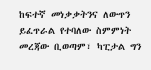ከፍተኛ መነቃቃትንና ለውጥን ይፈጥራል የተባለው ስምምነት መረጃው ቢወጣም፣ ካፒታል ግን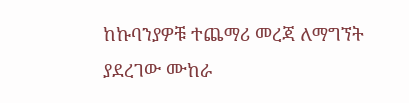ከኩባንያዎቹ ተጨማሪ መረጃ ለማግኘት ያደረገው ሙከራ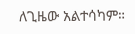ለጊዜው አልተሳካም።